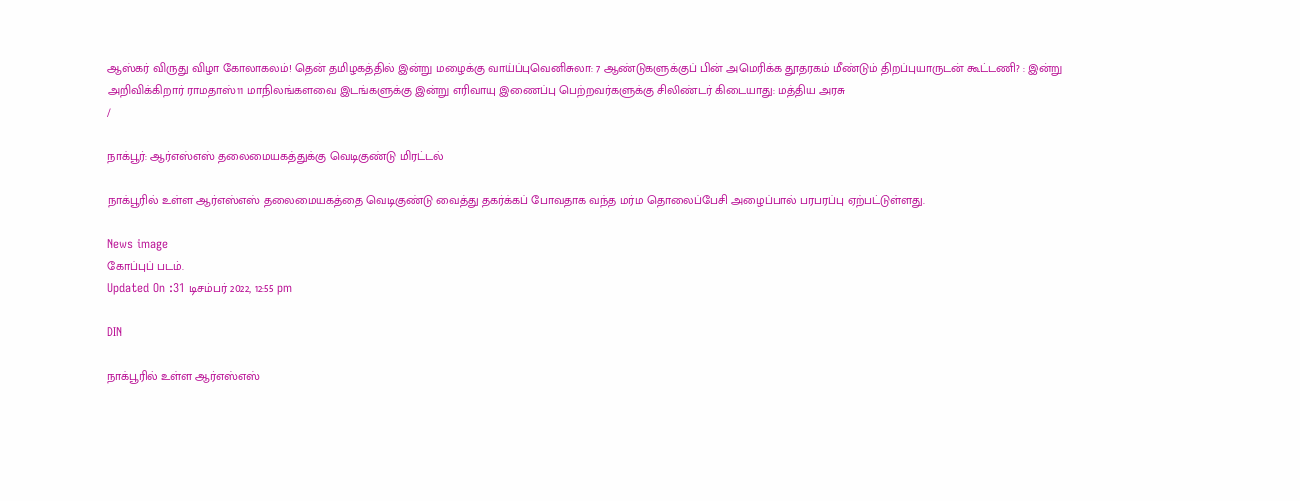ஆஸ்கர் விருது விழா கோலாகலம்! தென் தமிழகத்தில் இன்று மழைக்கு வாய்ப்புவெனிசுலா: 7 ஆண்டுகளுக்குப் பின் அமெரிக்க தூதரகம் மீண்டும் திறப்புயாருடன் கூட்டணி? : இன்று அறிவிக்கிறார் ராமதாஸ்11 மாநிலங்களவை இடங்களுக்கு இன்று எரிவாயு இணைப்பு பெற்றவர்களுக்கு சிலிண்டர் கிடையாது: மத்திய அரசு
/

நாக்பூர்: ஆர்எஸ்எஸ் தலைமையகத்துக்கு வெடிகுண்டு மிரட்டல்

நாக்பூரில் உள்ள ஆர்எஸ்எஸ் தலைமையகத்தை வெடிகுண்டு வைத்து தகர்க்கப் போவதாக வந்த மர்ம தொலைப்பேசி அழைப்பால் பரபரப்பு ஏற்பட்டுள்ளது.

News image
கோப்புப் படம்.
Updated On :31 டிசம்பர் 2022, 12:55 pm

DIN

நாக்பூரில் உள்ள ஆர்எஸ்எஸ்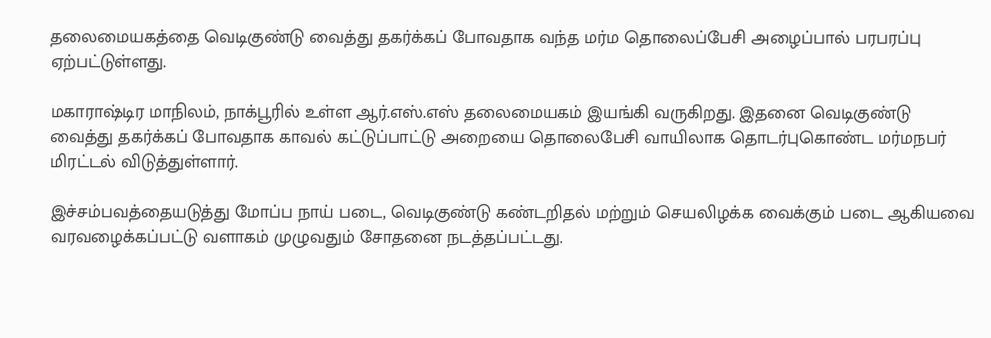தலைமையகத்தை வெடிகுண்டு வைத்து தகர்க்கப் போவதாக வந்த மர்ம தொலைப்பேசி அழைப்பால் பரபரப்பு ஏற்பட்டுள்ளது.

மகாராஷ்டிர மாநிலம், நாக்பூரில் உள்ள ஆர்.எஸ்.எஸ் தலைமையகம் இயங்கி வருகிறது. இதனை வெடிகுண்டு வைத்து தகர்க்கப் போவதாக காவல் கட்டுப்பாட்டு அறையை தொலைபேசி வாயிலாக தொடர்புகொண்ட மர்மநபர் மிரட்டல் விடுத்துள்ளார்.

இச்சம்பவத்தையடுத்து மோப்ப நாய் படை, வெடிகுண்டு கண்டறிதல் மற்றும் செயலிழக்க வைக்கும் படை ஆகியவை வரவழைக்கப்பட்டு வளாகம் முழுவதும் சோதனை நடத்தப்பட்டது.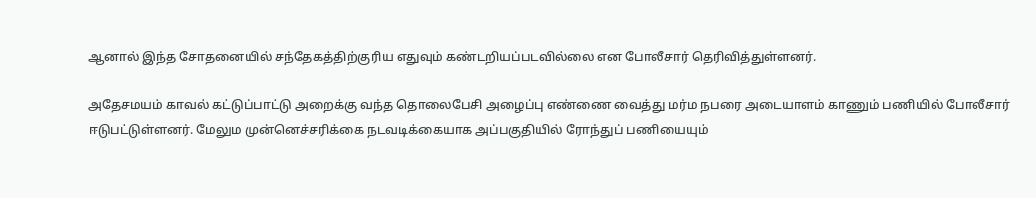ஆனால் இந்த சோதனையில் சந்தேகத்திற்குரிய எதுவும் கண்டறியப்படவில்லை என போலீசார் தெரிவித்துள்ளனர்.

அதேசமயம் காவல் கட்டுப்பாட்டு அறைக்கு வந்த தொலைபேசி அழைப்பு எண்ணை வைத்து மர்ம நபரை அடையாளம் காணும் பணியில் போலீசார் ஈடுபட்டுள்ளனர். மேலும முன்னெச்சரிக்கை நடவடிக்கையாக அப்பகுதியில் ரோந்துப் பணியையும்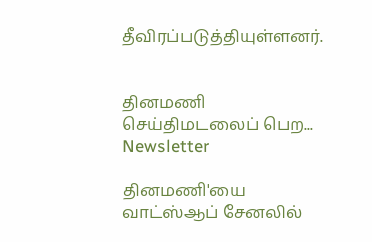தீவிரப்படுத்தியுள்ளனர்.


தினமணி செய்திமடலைப் பெற... Newsletter

தினமணி'யை வாட்ஸ்ஆப் சேனலில்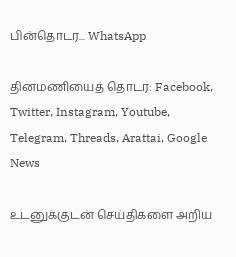பின்தொடர... WhatsApp

தினமணியைத் தொடர: Facebook, Twitter, Instagram, Youtube, Telegram, Threads, Arattai, Google News

உடனுக்குடன் செய்திகளை அறிய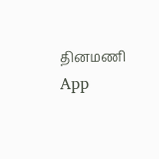தினமணி App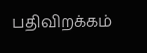பதிவிறக்கம்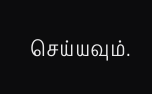செய்யவும்.